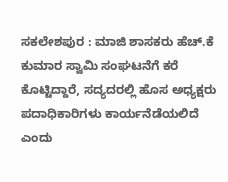ಸಕಲೇಶಪುರ : ಮಾಜಿ ಶಾಸಕರು ಹೆಚ್.ಕೆ ಕುಮಾರ ಸ್ವಾಮಿ ಸಂಘಟನೆಗೆ ಕರೆ ಕೊಟ್ಟಿದ್ದಾರೆ, ಸದ್ಯದರಲ್ಲಿ ಹೊಸ ಅಧ್ಯಕ್ಷರು ಪದಾಧಿಕಾರಿಗಳು ಕಾರ್ಯನೆಡೆಯಲಿದೆ ಎಂದು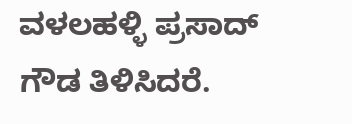ವಳಲಹಳ್ಳಿ ಪ್ರಸಾದ್ ಗೌಡ ತಿಳಿಸಿದರೆ.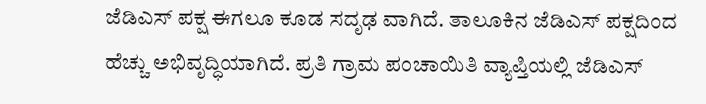ಜೆಡಿಎಸ್ ಪಕ್ಷ ಈಗಲೂ ಕೂಡ ಸದೃಢ ವಾಗಿದೆ. ತಾಲೂಕಿನ ಜೆಡಿಎಸ್ ಪಕ್ಷದಿಂದ ಹೆಚ್ಚು ಅಭಿವೃದ್ಧಿಯಾಗಿದೆ. ಪ್ರತಿ ಗ್ರಾಮ ಪಂಚಾಯಿತಿ ವ್ಯಾಪ್ತಿಯಲ್ಲಿ ಜೆಡಿಎಸ್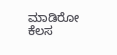ಮಾಡಿರೋ ಕೆಲಸ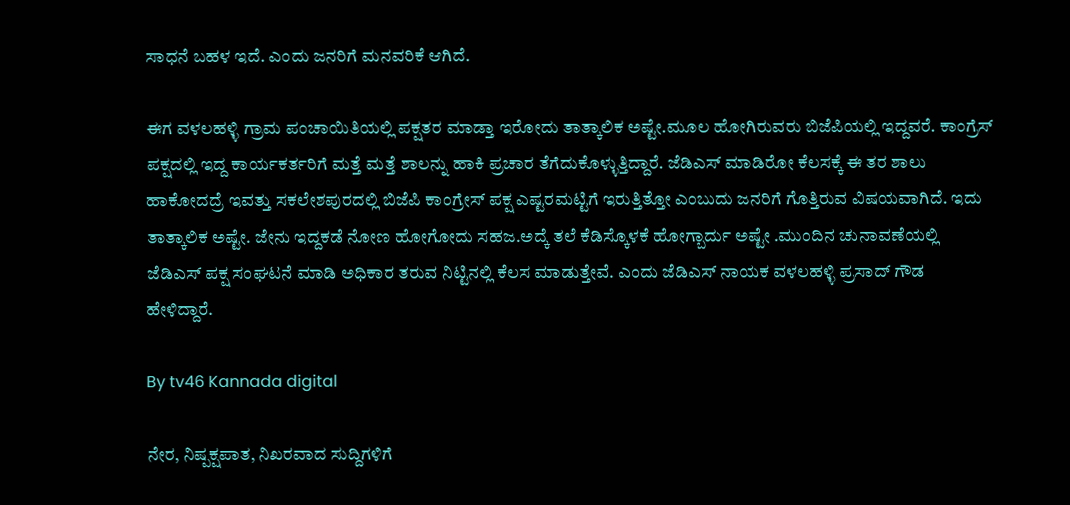ಸಾಧನೆ ಬಹಳ ಇದೆ. ಎಂದು ಜನರಿಗೆ ಮನವರಿಕೆ ಆಗಿದೆ.

ಈಗ ವಳಲಹಳ್ಳಿ ಗ್ರಾಮ ಪಂಚಾಯಿತಿಯಲ್ಲಿ ಪಕ್ಷತರ ಮಾಡ್ತಾ ಇರೋದು ತಾತ್ಕಾಲಿಕ ಅಷ್ಟೇ.ಮೂಲ ಹೋಗಿರುವರು ಬಿಜೆಪಿಯಲ್ಲಿ ಇದ್ದವರೆ. ಕಾಂಗ್ರೆಸ್ ಪಕ್ಷದಲ್ಲಿ ಇದ್ದ ಕಾರ್ಯಕರ್ತರಿಗೆ ಮತ್ತೆ ಮತ್ತೆ ಶಾಲನ್ನು ಹಾಕಿ ಪ್ರಚಾರ ತೆಗೆದುಕೊಳ್ಳುತ್ತಿದ್ದಾರೆ. ಜೆಡಿಎಸ್ ಮಾಡಿರೋ ಕೆಲಸಕ್ಕೆ ಈ ತರ ಶಾಲು ಹಾಕೋದದ್ರೆ ಇವತ್ತು ಸಕಲೇಶಪುರದಲ್ಲಿ ಬಿಜೆಪಿ ಕಾಂಗ್ರೇಸ್ ಪಕ್ಷ ಎಷ್ಟರಮಟ್ಟಿಗೆ ಇರುತ್ತಿತ್ತೋ ಎಂಬುದು ಜನರಿಗೆ ಗೊತ್ತಿರುವ ವಿಷಯವಾಗಿದೆ. ಇದು ತಾತ್ಕಾಲಿಕ ಅಷ್ಟೇ. ಜೇನು ಇದ್ದಕಡೆ ನೋಣ ಹೋಗೋದು ಸಹಜ.ಅದ್ಕೆ ತಲೆ ಕೆಡಿಸ್ಕೊಳಕೆ ಹೋಗ್ಬಾರ್ದು ಅಷ್ಟೇ .ಮುಂದಿನ ಚುನಾವಣೆಯಲ್ಲಿ ಜೆಡಿಎಸ್ ಪಕ್ಷ ಸಂಘಟನೆ ಮಾಡಿ ಅಧಿಕಾರ ತರುವ ನಿಟ್ಟಿನಲ್ಲಿ ಕೆಲಸ ಮಾಡುತ್ತೇವೆ. ಎಂದು ಜೆಡಿಎಸ್ ನಾಯಕ ವಳಲಹಳ್ಳಿ ಪ್ರಸಾದ್ ಗೌಡ ಹೇಳಿದ್ದಾರೆ.

By tv46 Kannada digital

ನೇರ, ನಿಷ್ಪಕ್ಷಪಾತ, ನಿಖರವಾದ ಸುದ್ದಿಗಳಿಗೆ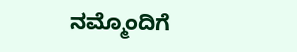ನಮ್ಮೊಂದಿಗೆ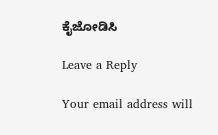ಕೈಜೋಡಿಸಿ

Leave a Reply

Your email address will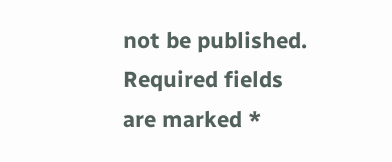not be published. Required fields are marked *